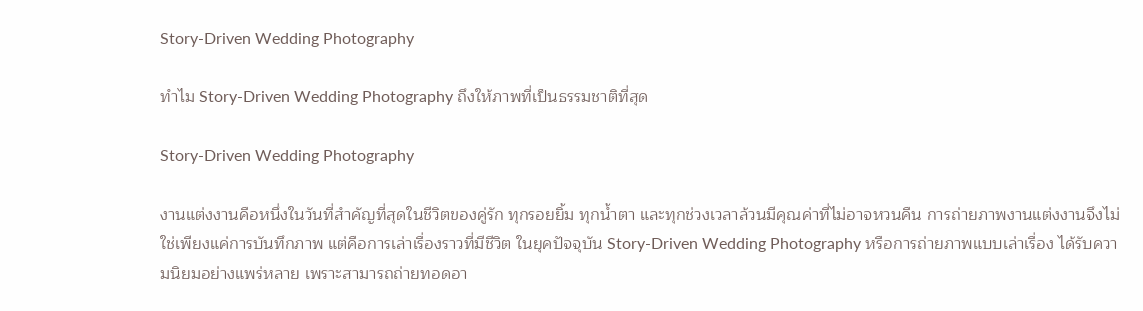Story-Driven Wedding Photography

ทำไม Story-Driven Wedding Photography ถึงให้ภาพที่เป็นธรรมชาติที่สุด

Story-Driven Wedding Photography

งานแต่งงานคือหนึ่งในวันที่สำคัญที่สุดในชีวิตของคู่รัก ทุกรอยยิ้ม ทุกน้ำตา และทุกช่วงเวลาล้วนมีคุณค่าที่ไม่อาจหวนคืน การถ่ายภาพงานแต่งงานจึงไม่ใช่เพียงแค่การบันทึกภาพ แต่คือการเล่าเรื่องราวที่มีชีวิต ในยุคปัจจุบัน Story-Driven Wedding Photography หรือการถ่ายภาพแบบเล่าเรื่อง ได้รับความนิยมอย่างแพร่หลาย เพราะสามารถถ่ายทอดอา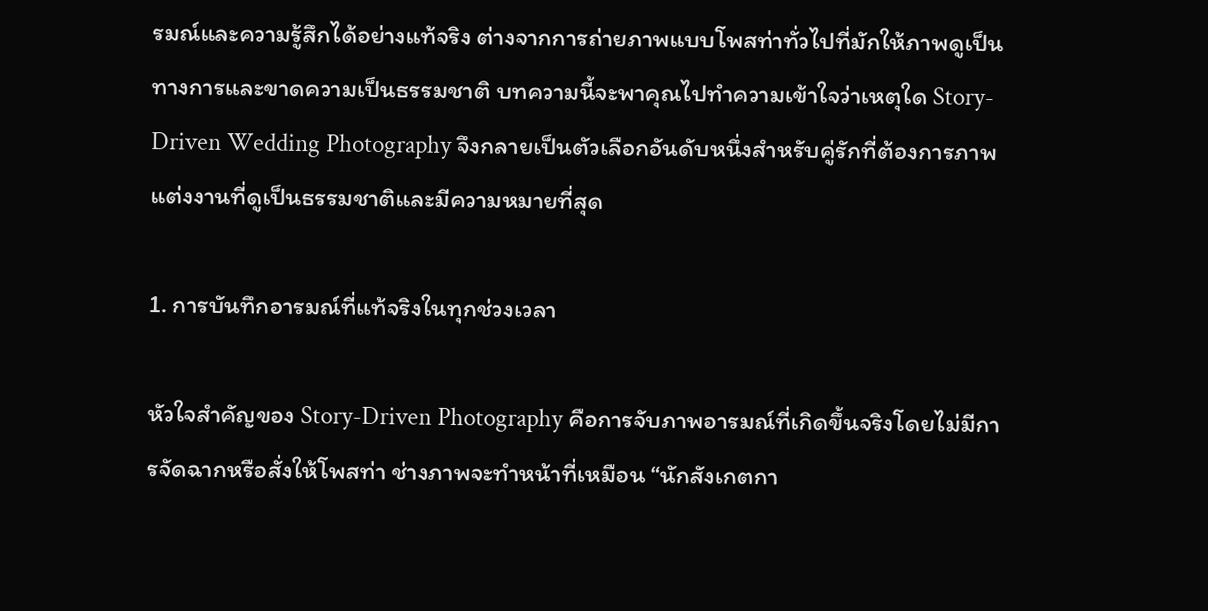รมณ์และความรู้สึกได้อย่างแท้จริง ต่างจากการถ่ายภาพแบบโพสท่าทั่วไปที่มักให้ภาพดูเป็นทางการและขาดความเป็นธรรมชาติ บทความนี้จะพาคุณไปทำความเข้าใจว่าเหตุใด Story-Driven Wedding Photography จึงกลายเป็นตัวเลือกอันดับหนึ่งสำหรับคู่รักที่ต้องการภาพแต่งงานที่ดูเป็นธรรมชาติและมีความหมายที่สุด

1. การบันทึกอารมณ์ที่แท้จริงในทุกช่วงเวลา

หัวใจสำคัญของ Story-Driven Photography คือการจับภาพอารมณ์ที่เกิดขึ้นจริงโดยไม่มีการจัดฉากหรือสั่งให้โพสท่า ช่างภาพจะทำหน้าที่เหมือน “นักสังเกตกา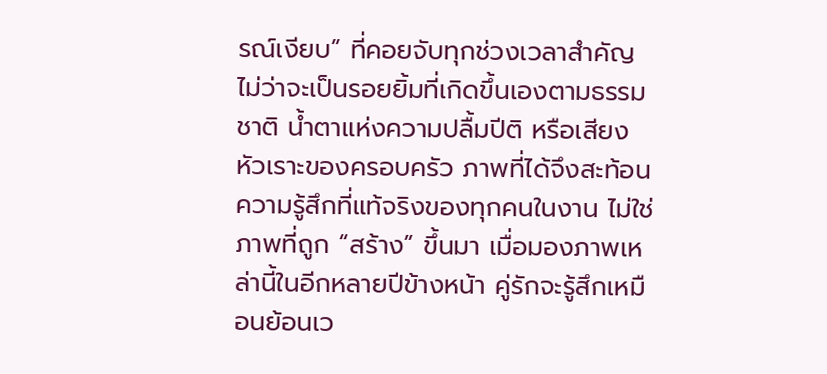รณ์เงียบ” ที่คอยจับทุกช่วงเวลาสำคัญ ไม่ว่าจะเป็นรอยยิ้มที่เกิดขึ้นเองตามธรรมชาติ น้ำตาแห่งความปลื้มปีติ หรือเสียงหัวเราะของครอบครัว ภาพที่ได้จึงสะท้อนความรู้สึกที่แท้จริงของทุกคนในงาน ไม่ใช่ภาพที่ถูก “สร้าง” ขึ้นมา เมื่อมองภาพเหล่านี้ในอีกหลายปีข้างหน้า คู่รักจะรู้สึกเหมือนย้อนเว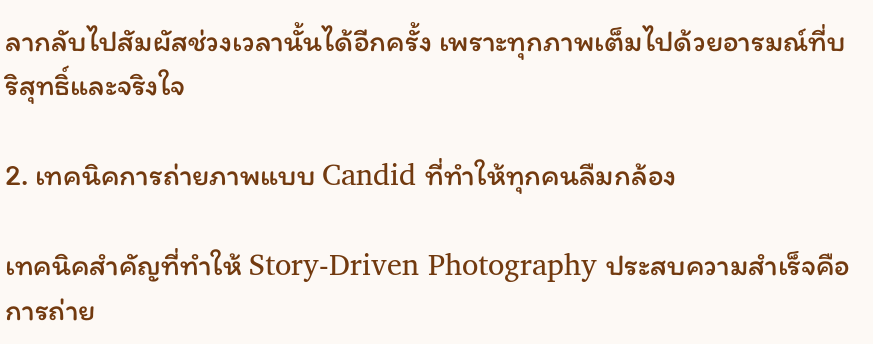ลากลับไปสัมผัสช่วงเวลานั้นได้อีกครั้ง เพราะทุกภาพเต็มไปด้วยอารมณ์ที่บริสุทธิ์และจริงใจ

2. เทคนิคการถ่ายภาพแบบ Candid ที่ทำให้ทุกคนลืมกล้อง

เทคนิคสำคัญที่ทำให้ Story-Driven Photography ประสบความสำเร็จคือการถ่าย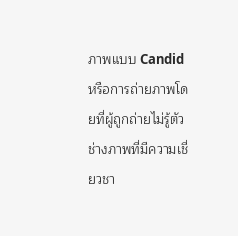ภาพแบบ Candid หรือการถ่ายภาพโดยที่ผู้ถูกถ่ายไม่รู้ตัว ช่างภาพที่มีความเชี่ยวชา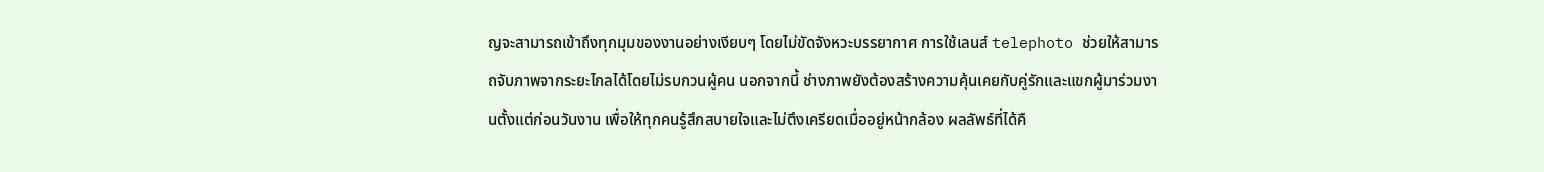ญจะสามารถเข้าถึงทุกมุมของงานอย่างเงียบๆ โดยไม่ขัดจังหวะบรรยากาศ การใช้เลนส์ telephoto ช่วยให้สามารถจับภาพจากระยะไกลได้โดยไม่รบกวนผู้คน นอกจากนี้ ช่างภาพยังต้องสร้างความคุ้นเคยกับคู่รักและแขกผู้มาร่วมงานตั้งแต่ก่อนวันงาน เพื่อให้ทุกคนรู้สึกสบายใจและไม่ตึงเครียดเมื่ออยู่หน้ากล้อง ผลลัพธ์ที่ได้คื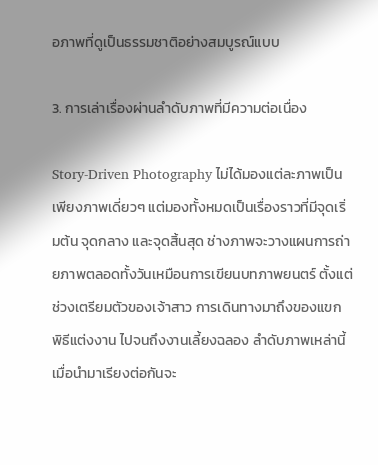อภาพที่ดูเป็นธรรมชาติอย่างสมบูรณ์แบบ

3. การเล่าเรื่องผ่านลำดับภาพที่มีความต่อเนื่อง

Story-Driven Photography ไม่ได้มองแต่ละภาพเป็นเพียงภาพเดี่ยวๆ แต่มองทั้งหมดเป็นเรื่องราวที่มีจุดเริ่มต้น จุดกลาง และจุดสิ้นสุด ช่างภาพจะวางแผนการถ่ายภาพตลอดทั้งวันเหมือนการเขียนบทภาพยนตร์ ตั้งแต่ช่วงเตรียมตัวของเจ้าสาว การเดินทางมาถึงของแขก พิธีแต่งงาน ไปจนถึงงานเลี้ยงฉลอง ลำดับภาพเหล่านี้เมื่อนำมาเรียงต่อกันจะ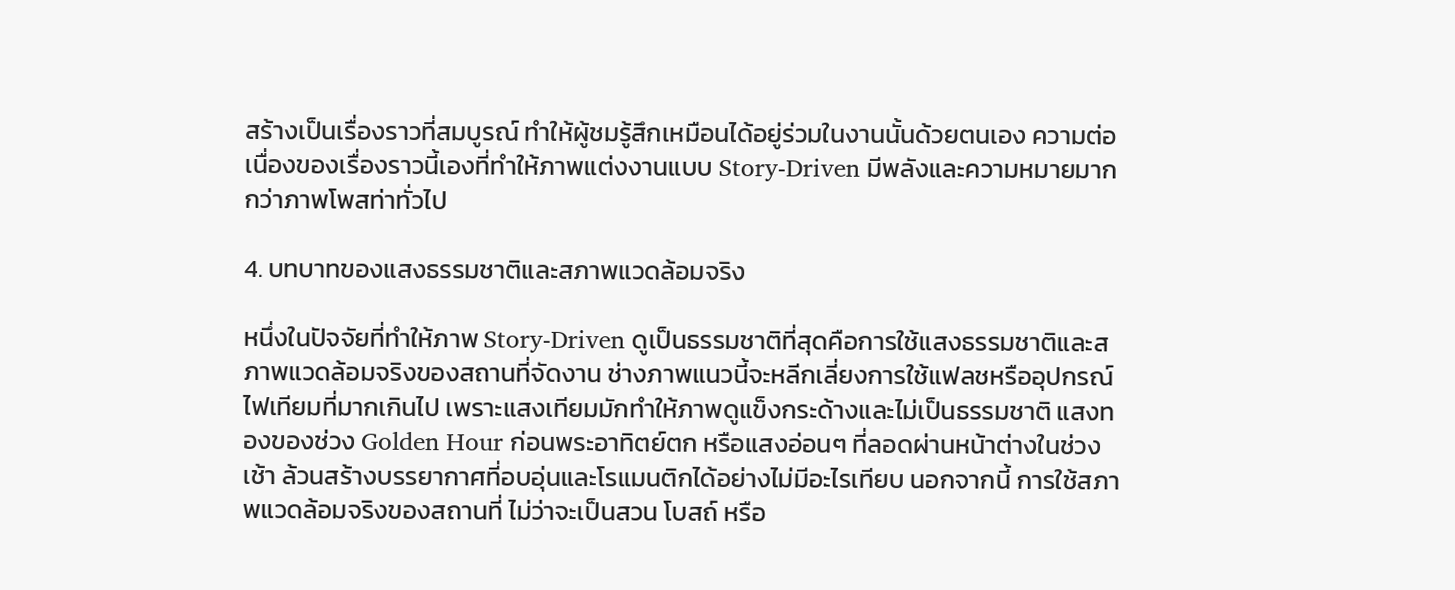สร้างเป็นเรื่องราวที่สมบูรณ์ ทำให้ผู้ชมรู้สึกเหมือนได้อยู่ร่วมในงานนั้นด้วยตนเอง ความต่อเนื่องของเรื่องราวนี้เองที่ทำให้ภาพแต่งงานแบบ Story-Driven มีพลังและความหมายมากกว่าภาพโพสท่าทั่วไป

4. บทบาทของแสงธรรมชาติและสภาพแวดล้อมจริง

หนึ่งในปัจจัยที่ทำให้ภาพ Story-Driven ดูเป็นธรรมชาติที่สุดคือการใช้แสงธรรมชาติและสภาพแวดล้อมจริงของสถานที่จัดงาน ช่างภาพแนวนี้จะหลีกเลี่ยงการใช้แฟลชหรืออุปกรณ์ไฟเทียมที่มากเกินไป เพราะแสงเทียมมักทำให้ภาพดูแข็งกระด้างและไม่เป็นธรรมชาติ แสงทองของช่วง Golden Hour ก่อนพระอาทิตย์ตก หรือแสงอ่อนๆ ที่ลอดผ่านหน้าต่างในช่วงเช้า ล้วนสร้างบรรยากาศที่อบอุ่นและโรแมนติกได้อย่างไม่มีอะไรเทียบ นอกจากนี้ การใช้สภาพแวดล้อมจริงของสถานที่ ไม่ว่าจะเป็นสวน โบสถ์ หรือ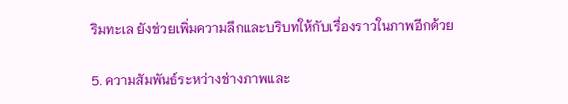ริมทะเล ยังช่วยเพิ่มความลึกและบริบทให้กับเรื่องราวในภาพอีกด้วย

5. ความสัมพันธ์ระหว่างช่างภาพและ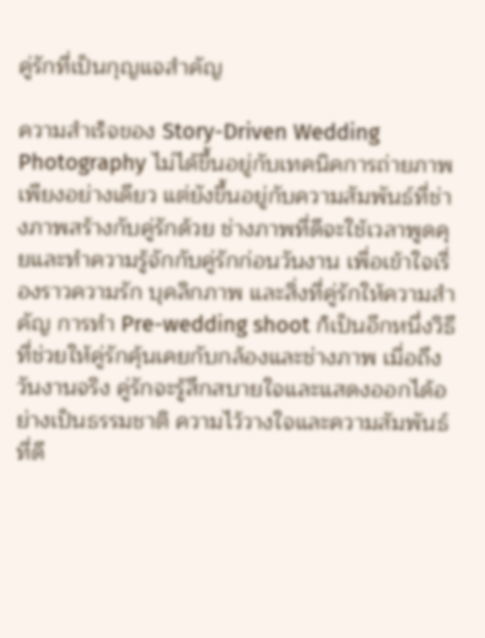คู่รักที่เป็นกุญแจสำคัญ

ความสำเร็จของ Story-Driven Wedding Photography ไม่ได้ขึ้นอยู่กับเทคนิคการถ่ายภาพเพียงอย่างเดียว แต่ยังขึ้นอยู่กับความสัมพันธ์ที่ช่างภาพสร้างกับคู่รักด้วย ช่างภาพที่ดีจะใช้เวลาพูดคุยและทำความรู้จักกับคู่รักก่อนวันงาน เพื่อเข้าใจเรื่องราวความรัก บุคลิกภาพ และสิ่งที่คู่รักให้ความสำคัญ การทำ Pre-wedding shoot ก็เป็นอีกหนึ่งวิธีที่ช่วยให้คู่รักคุ้นเคยกับกล้องและช่างภาพ เมื่อถึงวันงานจริง คู่รักจะรู้สึกสบายใจและแสดงออกได้อย่างเป็นธรรมชาติ ความไว้วางใจและความสัมพันธ์ที่ดี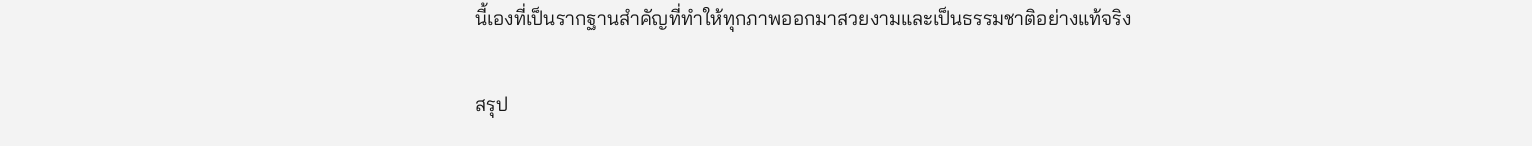นี้เองที่เป็นรากฐานสำคัญที่ทำให้ทุกภาพออกมาสวยงามและเป็นธรรมชาติอย่างแท้จริง

สรุป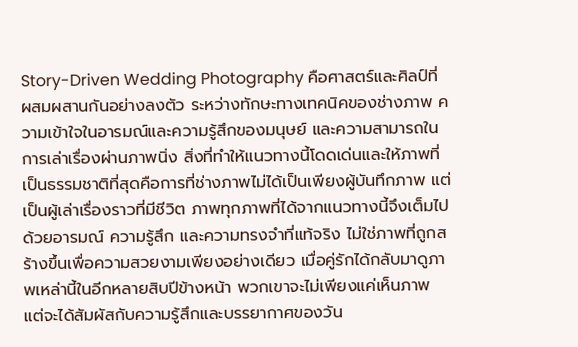Story-Driven Wedding Photography คือศาสตร์และศิลป์ที่ผสมผสานกันอย่างลงตัว ระหว่างทักษะทางเทคนิคของช่างภาพ ความเข้าใจในอารมณ์และความรู้สึกของมนุษย์ และความสามารถในการเล่าเรื่องผ่านภาพนิ่ง สิ่งที่ทำให้แนวทางนี้โดดเด่นและให้ภาพที่เป็นธรรมชาติที่สุดคือการที่ช่างภาพไม่ได้เป็นเพียงผู้บันทึกภาพ แต่เป็นผู้เล่าเรื่องราวที่มีชีวิต ภาพทุกภาพที่ได้จากแนวทางนี้จึงเต็มไปด้วยอารมณ์ ความรู้สึก และความทรงจำที่แท้จริง ไม่ใช่ภาพที่ถูกสร้างขึ้นเพื่อความสวยงามเพียงอย่างเดียว เมื่อคู่รักได้กลับมาดูภาพเหล่านี้ในอีกหลายสิบปีข้างหน้า พวกเขาจะไม่เพียงแค่เห็นภาพ แต่จะได้สัมผัสกับความรู้สึกและบรรยากาศของวัน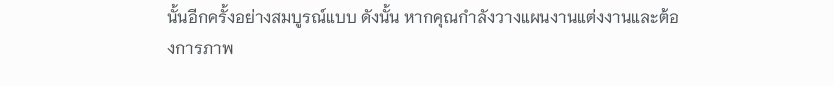นั้นอีกครั้งอย่างสมบูรณ์แบบ ดังนั้น หากคุณกำลังวางแผนงานแต่งงานและต้องการภาพ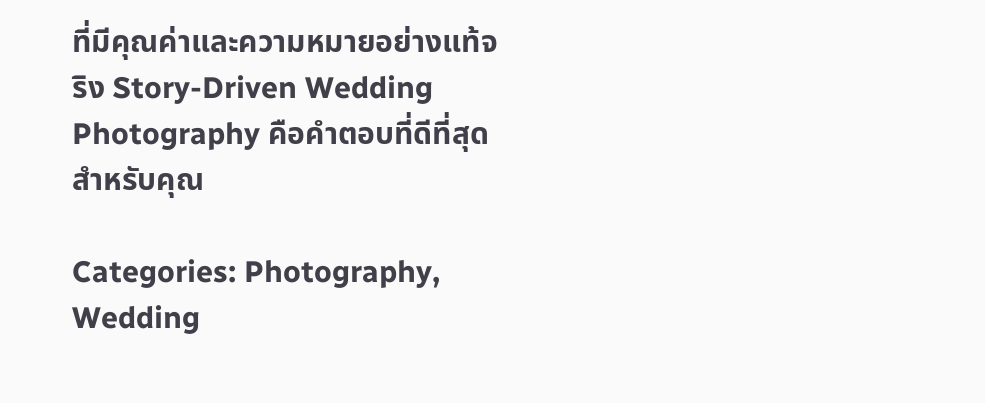ที่มีคุณค่าและความหมายอย่างแท้จริง Story-Driven Wedding Photography คือคำตอบที่ดีที่สุดสำหรับคุณ

Categories: Photography, Wedding